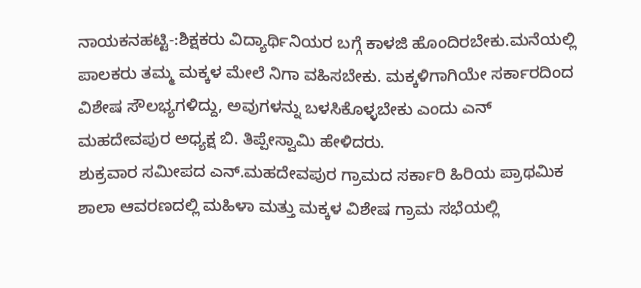ನಾಯಕನಹಟ್ಟಿ-:ಶಿಕ್ಷಕರು ವಿದ್ಯಾರ್ಥಿನಿಯರ ಬಗ್ಗೆ ಕಾಳಜಿ ಹೊಂದಿರಬೇಕು.ಮನೆಯಲ್ಲಿ ಪಾಲಕರು ತಮ್ಮ ಮಕ್ಕಳ ಮೇಲೆ ನಿಗಾ ವಹಿಸಬೇಕು. ಮಕ್ಕಳಿಗಾಗಿಯೇ ಸರ್ಕಾರದಿಂದ ವಿಶೇಷ ಸೌಲಭ್ಯಗಳಿದ್ದು, ಅವುಗಳನ್ನು ಬಳಸಿಕೊಳ್ಳಬೇಕು ಎಂದು ಎನ್ ಮಹದೇವಪುರ ಅಧ್ಯಕ್ಷ ಬಿ. ತಿಪ್ಪೇಸ್ವಾಮಿ ಹೇಳಿದರು.
ಶುಕ್ರವಾರ ಸಮೀಪದ ಎನ್.ಮಹದೇವಪುರ ಗ್ರಾಮದ ಸರ್ಕಾರಿ ಹಿರಿಯ ಪ್ರಾಥಮಿಕ ಶಾಲಾ ಆವರಣದಲ್ಲಿ ಮಹಿಳಾ ಮತ್ತು ಮಕ್ಕಳ ವಿಶೇಷ ಗ್ರಾಮ ಸಭೆಯಲ್ಲಿ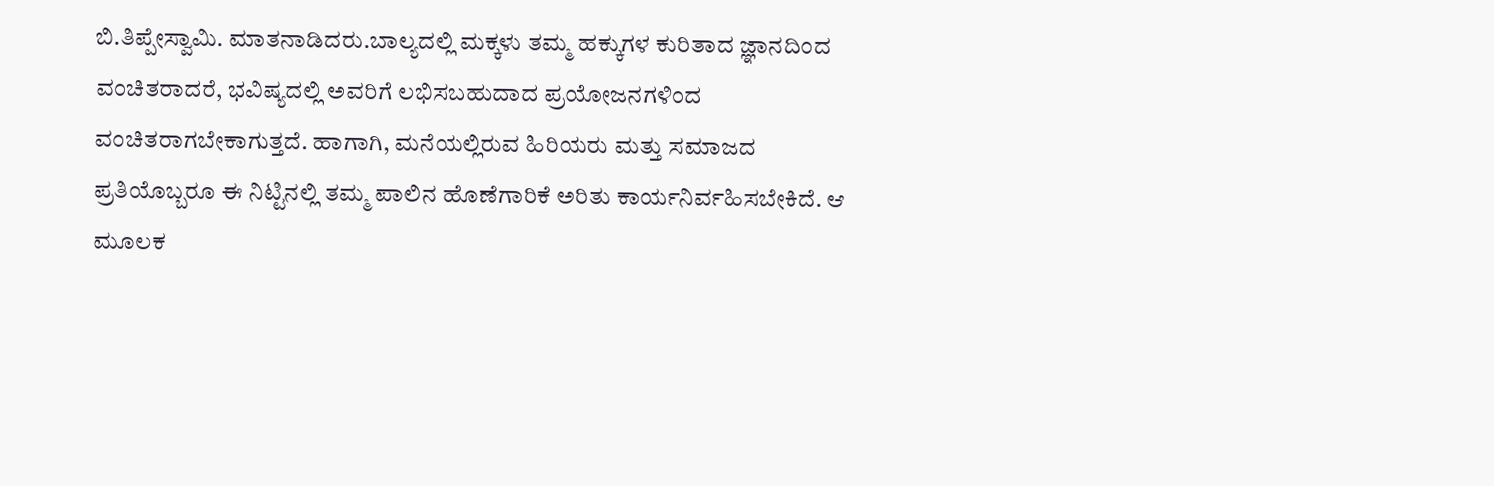ಬಿ.ತಿಪ್ಪೇಸ್ವಾಮಿ. ಮಾತನಾಡಿದರು.ಬಾಲ್ಯದಲ್ಲಿ ಮಕ್ಕಳು ತಮ್ಮ ಹಕ್ಕುಗಳ ಕುರಿತಾದ ಜ್ಞಾನದಿಂದ ವಂಚಿತರಾದರೆ, ಭವಿಷ್ಯದಲ್ಲಿ ಅವರಿಗೆ ಲಭಿಸಬಹುದಾದ ಪ್ರಯೋಜನಗಳಿಂದ ವಂಚಿತರಾಗಬೇಕಾಗುತ್ತದೆ. ಹಾಗಾಗಿ, ಮನೆಯಲ್ಲಿರುವ ಹಿರಿಯರು ಮತ್ತು ಸಮಾಜದ ಪ್ರತಿಯೊಬ್ಬರೂ ಈ ನಿಟ್ಟಿನಲ್ಲಿ ತಮ್ಮ ಪಾಲಿನ ಹೊಣೆಗಾರಿಕೆ ಅರಿತು ಕಾರ್ಯನಿರ್ವಹಿಸಬೇಕಿದೆ. ಆ ಮೂಲಕ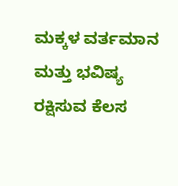ಮಕ್ಕಳ ವರ್ತಮಾನ ಮತ್ತು ಭವಿಷ್ಯ ರಕ್ಷಿಸುವ ಕೆಲಸ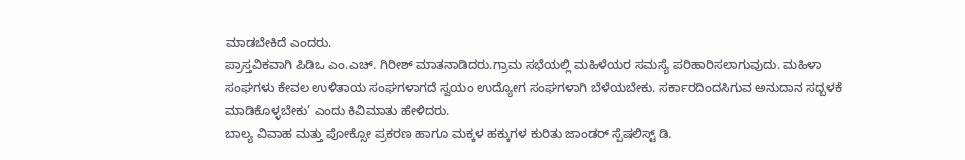ಮಾಡಬೇಕಿದೆ ಎಂದರು.
ಪ್ರಾಸ್ತವಿಕವಾಗಿ ಪಿಡಿಒ ಎಂ.ಎಚ್. ಗಿರೀಶ್ ಮಾತನಾಡಿದರು.ಗ್ರಾಮ ಸಭೆಯಲ್ಲಿ ಮಹಿಳೆಯರ ಸಮಸ್ಯೆ ಪರಿಹಾರಿಸಲಾಗುವುದು. ಮಹಿಳಾ ಸಂಘಗಳು ಕೇವಲ ಉಳಿತಾಯ ಸಂಘಗಳಾಗದೆ ಸ್ವಯಂ ಉದ್ಯೋಗ ಸಂಘಗಳಾಗಿ ಬೆಳೆಯಬೇಕು. ಸರ್ಕಾರದಿಂದಸಿಗುವ ಅನುದಾನ ಸದ್ಬಳಕೆ ಮಾಡಿಕೊಳ್ಳಬೇಕು’ ಎಂದು ಕಿವಿಮಾತು ಹೇಳಿದರು.
ಬಾಲ್ಯ ವಿವಾಹ ಮತ್ತು ಪೋಕ್ಸೋ ಪ್ರಕರಣ ಹಾಗೂ ಮಕ್ಕಳ ಹಕ್ಕುಗಳ ಕುರಿತು ಜಾಂಡರ್ ಸ್ಪೆಷಲಿಸ್ಟ್ ಡಿ.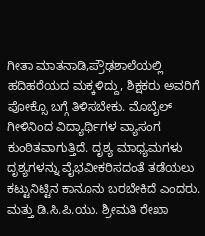ಗೀತಾ ಮಾತನಾಡಿ,ಪ್ರೌಢಶಾಲೆಯಲ್ಲಿ ಹದಿಹರೆಯದ ಮಕ್ಕಳಿದ್ದು, ಶಿಕ್ಷಕರು ಅವರಿಗೆ ಪೋಕ್ಸೊ ಬಗ್ಗೆ ತಿಳಿಸಬೇಕು. ಮೊಬೈಲ್ ಗೀಳಿನಿಂದ ವಿದ್ಯಾರ್ಥಿಗಳ ವ್ಯಾಸಂಗ ಕುಂಠಿತವಾಗುತ್ತಿದೆ. ದೃಶ್ಯ ಮಾಧ್ಯಮಗಳು ದೃಶ್ಯಗಳನ್ನು ವೈಭವೀಕರಿಸದಂತೆ ತಡೆಯಲು ಕಟ್ಟುನಿಟ್ಟಿನ ಕಾನೂನು ಬರಬೇಕಿದೆ ಎಂದರು.
ಮತ್ತು ಡಿ.ಸಿ.ಪಿ.ಯು. ಶ್ರೀಮತಿ ರೇಖಾ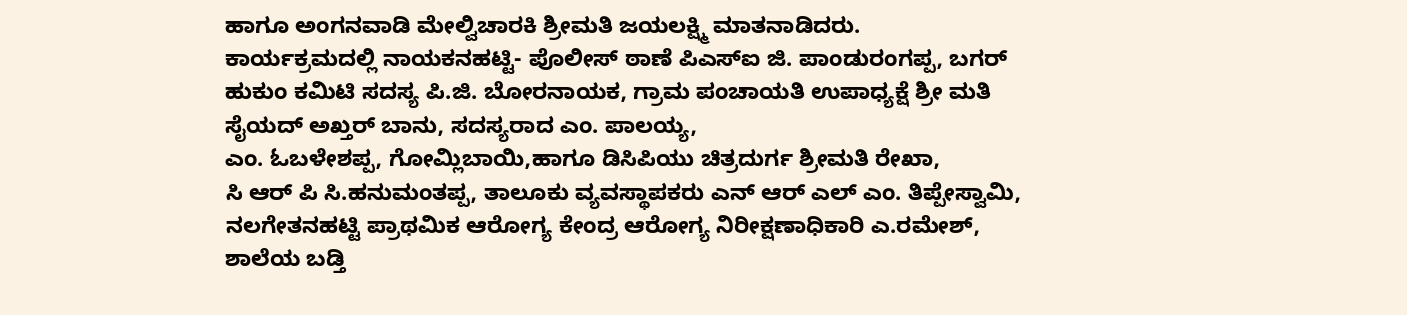ಹಾಗೂ ಅಂಗನವಾಡಿ ಮೇಲ್ವಿಚಾರಕಿ ಶ್ರೀಮತಿ ಜಯಲಕ್ಷ್ಮಿ ಮಾತನಾಡಿದರು.
ಕಾರ್ಯಕ್ರಮದಲ್ಲಿ ನಾಯಕನಹಟ್ಟಿ- ಪೊಲೀಸ್ ಠಾಣೆ ಪಿಎಸ್ಐ ಜಿ. ಪಾಂಡುರಂಗಪ್ಪ, ಬಗರ್ ಹುಕುಂ ಕಮಿಟಿ ಸದಸ್ಯ ಪಿ.ಜಿ. ಬೋರನಾಯಕ, ಗ್ರಾಮ ಪಂಚಾಯತಿ ಉಪಾಧ್ಯಕ್ಷೆ ಶ್ರೀ ಮತಿ ಸೈಯದ್ ಅಖ್ತರ್ ಬಾನು, ಸದಸ್ಯರಾದ ಎಂ. ಪಾಲಯ್ಯ,
ಎಂ. ಓಬಳೇಶಪ್ಪ, ಗೋಮ್ಲಿಬಾಯಿ,ಹಾಗೂ ಡಿಸಿಪಿಯು ಚಿತ್ರದುರ್ಗ ಶ್ರೀಮತಿ ರೇಖಾ,
ಸಿ ಆರ್ ಪಿ ಸಿ.ಹನುಮಂತಪ್ಪ, ತಾಲೂಕು ವ್ಯವಸ್ಥಾಪಕರು ಎನ್ ಆರ್ ಎಲ್ ಎಂ. ತಿಪ್ಪೇಸ್ವಾಮಿ, ನಲಗೇತನಹಟ್ಟಿ ಪ್ರಾಥಮಿಕ ಆರೋಗ್ಯ ಕೇಂದ್ರ ಆರೋಗ್ಯ ನಿರೀಕ್ಷಣಾಧಿಕಾರಿ ಎ.ರಮೇಶ್, ಶಾಲೆಯ ಬಡ್ತಿ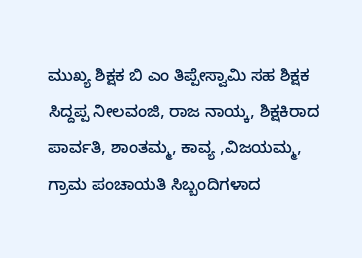ಮುಖ್ಯ ಶಿಕ್ಷಕ ಬಿ ಎಂ ತಿಪ್ಪೇಸ್ವಾಮಿ ಸಹ ಶಿಕ್ಷಕ ಸಿದ್ದಪ್ಪ ನೀಲವಂಜಿ, ರಾಜ ನಾಯ್ಕ, ಶಿಕ್ಷಕಿರಾದ ಪಾರ್ವತಿ, ಶಾಂತಮ್ಮ, ಕಾವ್ಯ ,ವಿಜಯಮ್ಮ, ಗ್ರಾಮ ಪಂಚಾಯತಿ ಸಿಬ್ಬಂದಿಗಳಾದ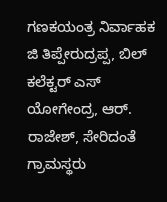ಗಣಕಯಂತ್ರ ನಿರ್ವಾಹಕ ಜಿ ತಿಪ್ಪೇರುದ್ರಪ್ಪ, ಬಿಲ್ ಕಲೆಕ್ಟರ್ ಎಸ್ ಯೋಗೇಂದ್ರ, ಆರ್. ರಾಜೇಶ್, ಸೇರಿದಂತೆ ಗ್ರಾಮಸ್ಥರು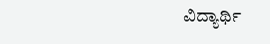ವಿದ್ಯಾರ್ಥಿ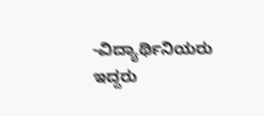-ವಿದ್ಯಾರ್ಥಿನಿಯರು ಇದ್ದರು